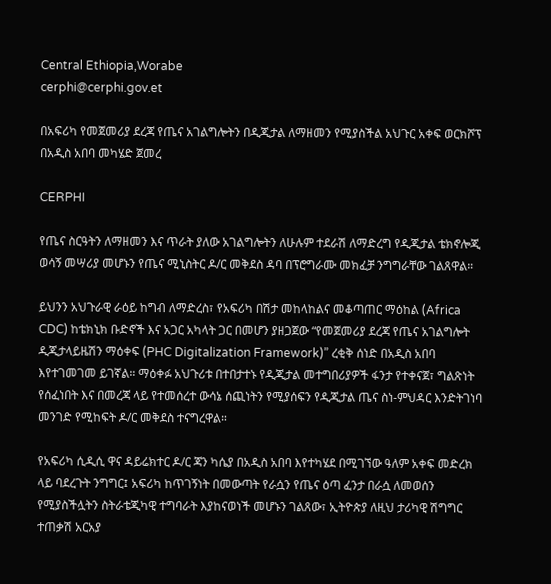Central Ethiopia,Worabe
cerphi@cerphi.gov.et

በአፍሪካ የመጀመሪያ ደረጃ የጤና አገልግሎትን በዲጂታል ለማዘመን የሚያስችል አህጉር አቀፍ ወርክሾፕ በአዲስ አበባ መካሄድ ጀመረ

CERPHI

የጤና ስርዓትን ለማዘመን እና ጥራት ያለው አገልግሎትን ለሁሉም ተደራሽ ለማድረግ የዲጂታል ቴክኖሎጂ ወሳኝ መሣሪያ መሆኑን የጤና ሚኒስትር ዶ/ር መቅደስ ዳባ በፕሮግራሙ መክፈቻ ንግግራቸው ገልጸዋል።

ይህንን አህጉራዊ ራዕይ ከግብ ለማድረስ፣ የአፍሪካ በሽታ መከላከልና መቆጣጠር ማዕከል (Africa CDC) ከቴክኒክ ቡድኖች እና አጋር አካላት ጋር በመሆን ያዘጋጀው “የመጀመሪያ ደረጃ የጤና አገልግሎት ዲጂታላይዜሽን ማዕቀፍ (PHC Digitalization Framework)” ረቂቅ ሰነድ በአዲስ አበባ እየተገመገመ ይገኛል። ማዕቀፉ አህጉሪቱ በተበታተኑ የዲጂታል መተግበሪያዎች ፋንታ የተቀናጀ፣ ግልጽነት የሰፈነበት እና በመረጃ ላይ የተመሰረተ ውሳኔ ሰጪነትን የሚያሰፍን የዲጂታል ጤና ስነ-ምህዳር እንድትገነባ መንገድ የሚከፍት ዶ/ር መቅደስ ተናግረዋል።

የአፍሪካ ሲዲሲ ዋና ዳይሬክተር ዶ/ር ጃን ካሴያ በአዲስ አበባ እየተካሄደ በሚገኘው ዓለም አቀፍ መድረክ ላይ ባደረጉት ንግግር፤ አፍሪካ ከጥገኝነት በመውጣት የራሷን የጤና ዕጣ ፈንታ በራሷ ለመወሰን የሚያስችሏትን ስትራቴጂካዊ ተግባራት እያከናወነች መሆኑን ገልጸው፣ ኢትዮጵያ ለዚህ ታሪካዊ ሽግግር ተጠቃሽ አርአያ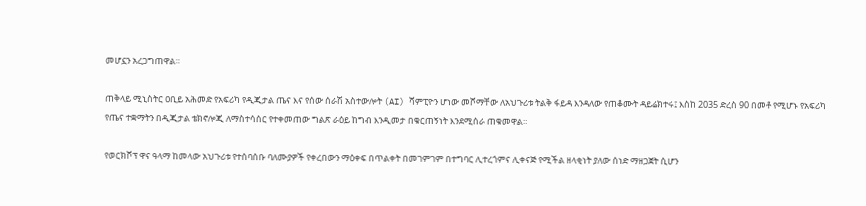መሆኗን አረጋግጠዋል።

ጠቅላይ ሚኒስትር ዐቢይ አሕመድ የአፍሪካ የዲጂታል ጤና እና የሰው ሰራሽ አስተውሎት (AI) ሻምፒዮን ሆነው መሾማቸው ለአህጉሪቱ ትልቅ ፋይዳ እንዳለው የጠቆሙት ዳይሬክተሩ፤ እስከ 2035 ድረስ 90 በመቶ የሚሆኑ የአፍሪካ የጤና ተቋማትን በዲጂታል ቴክኖሎጂ ለማስተሳሰር የተቀመጠው ግልጽ ራዕይ ከግብ እንዲመታ በቁርጠኝነት እንደሚሰራ ጠቁመዋል።

የወርክሾፕ ዋና ዓላማ ከመላው አህጉሪቱ የተሰባሰቡ ባለሙያዎች የቀረበውን ማዕቀፍ በጥልቀት በመገምገም በተግባር ሊተረጎምና ሊቀናጅ የሚችል ዘላቂነት ያለው ሰነድ ማዘጋጀት ሲሆን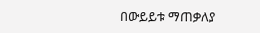በውይይቱ ማጠቃለያ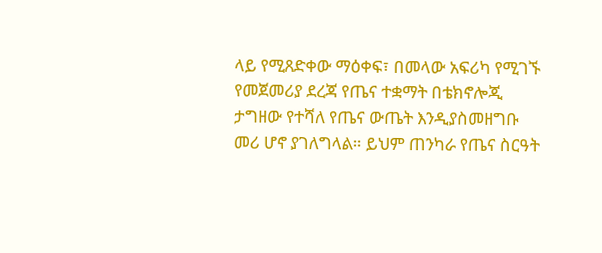ላይ የሚጸድቀው ማዕቀፍ፣ በመላው አፍሪካ የሚገኙ የመጀመሪያ ደረጃ የጤና ተቋማት በቴክኖሎጂ ታግዘው የተሻለ የጤና ውጤት እንዲያስመዘግቡ መሪ ሆኖ ያገለግላል። ይህም ጠንካራ የጤና ስርዓት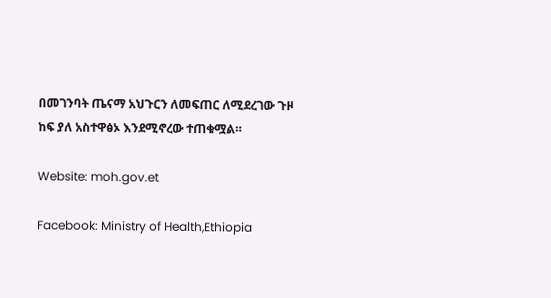በመገንባት ጤናማ አህጉርን ለመፍጠር ለሚደረገው ጉዞ ከፍ ያለ አስተዋፅኦ እንደሚኖረው ተጠቁሟል።

Website: moh.gov.et

Facebook: Ministry of Health,Ethiopia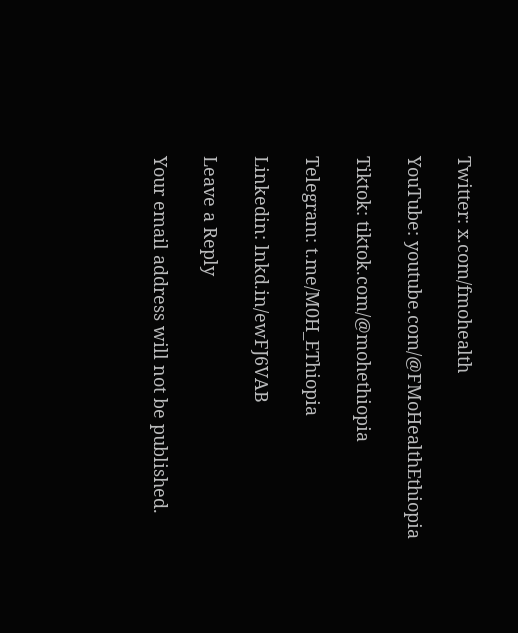Twitter: x.com/fmohealth

YouTube: youtube.com/@FMoHealthEthiopia

Tiktok: tiktok.com/@mohethiopia

Telegram: t.me/M0H_EThiopia

Linkedin: lnkd.in/ewFJ6VAB

Leave a Reply

Your email address will not be published.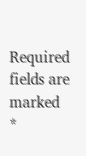Required fields are marked *